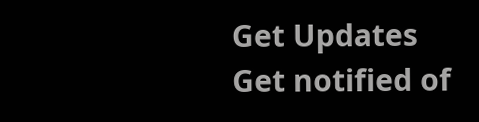Get Updates
Get notified of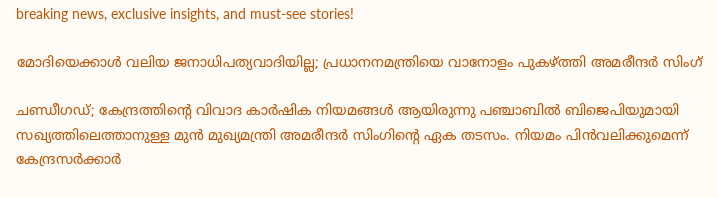breaking news, exclusive insights, and must-see stories!

മോദിയെക്കാൾ വലിയ ജനാധിപത്യവാദിയില്ല; പ്രധാനനമന്ത്രിയെ വാനോളം പുകഴ്ത്തി അമരീന്ദർ സിംഗ്

ചണ്ഡീഗഡ്; കേന്ദ്രത്തിന്റെ വിവാദ കാർഷിക നിയമങ്ങൾ ആയിരുന്നു പഞ്ചാബിൽ ബിജെപിയുമായി സഖ്യത്തിലെത്താനുള്ള മുൻ മുഖ്യമന്ത്രി അമരീന്ദർ സിംഗിന്റെ ഏക തടസം. നിയമം പിൻവലിക്കുമെന്ന് കേന്ദ്രസർക്കാർ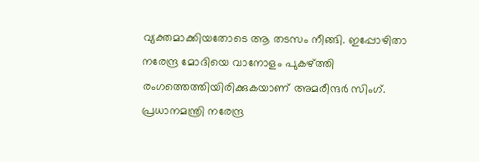വ്യക്തമാക്കിയതോടെ ആ തടസം നീങ്ങി. ഇപ്പോഴിതാ നരേന്ദ്ര മോദിയെ വാനോളം പുകഴ്ത്തി രംഗത്തെത്തിയിരിക്കുകയാണ് അമരീന്ദർ സിംഗ്. പ്രധാനമന്ത്രി നരേന്ദ്ര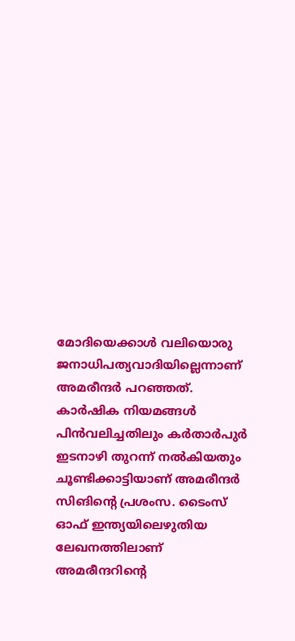മോദിയെക്കാൾ വലിയൊരു ജനാധിപത്യവാദിയില്ലെന്നാണ് അമരീന്ദർ പറഞ്ഞത്. കാര്‍ഷിക നിയമങ്ങള്‍ പിന്‍വലിച്ചതിലും കര്‍താര്‍പുര്‍ ഇടനാഴി തുറന്ന് നല്‍കിയതും ചൂണ്ടിക്കാട്ടിയാണ് അമരീന്ദര്‍ സിങിന്റെ പ്രശംസ. ടൈംസ് ഓഫ് ഇന്ത്യയിലെഴുതിയ ലേഖനത്തിലാണ് അമരീന്ദറിന്‍റെ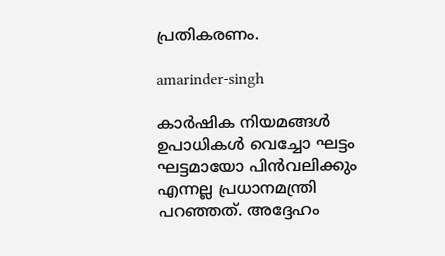പ്രതികരണം.

amarinder-singh

കാർഷിക നിയമങ്ങൾ ഉപാധികൾ വെച്ചോ ഘട്ടം ഘട്ടമായോ പിൻവലിക്കും എന്നല്ല പ്രധാനമന്ത്രി പറഞ്ഞത്. അദ്ദേഹം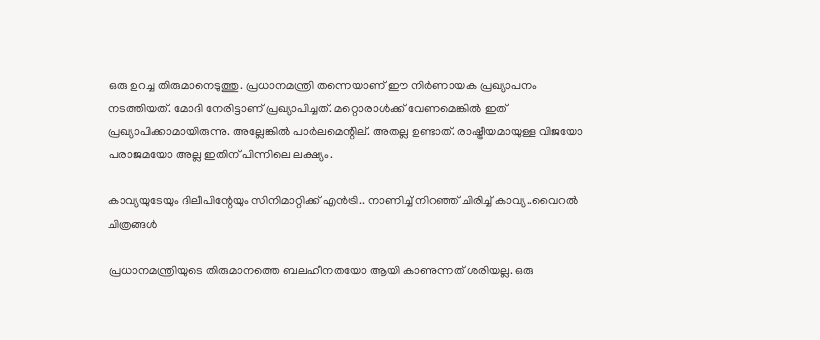ഒരു ഉറച്ച തിരുമാനെടുത്തു. പ്രധാനമന്ത്രി തന്നെയാണ് ഈ നിർണായക പ്രഖ്യാപനം നടത്തിയത്. മോദി നേരിട്ടാണ് പ്രഖ്യാപിച്ചത്. മറ്റൊരാൾക്ക് വേണമെങ്കിൽ ഇത് പ്രഖ്യാപിക്കാമായിരുന്നു. അല്ലേങ്കിൽ പാർലമെന്റില്. അതല്ല ഉണ്ടാത്. രാഷ്ട്രീയമായുള്ള വിജയോ പരാജമയോ അല്ല ഇതിന് പിന്നിലെ ലക്ഷ്യം.

കാവ്യയുടേയും ദിലീപിന്റേയും സിനിമാറ്റിക്ക് എൻട്രി.. നാണിച്ച് നിറഞ്ഞ് ചിരിച്ച് കാവ്യ..വൈറൽ ചിത്രങ്ങൾ

പ്രധാനമന്ത്രിയുടെ തിരുമാനത്തെ ബലഹീനതയോ ആയി കാണുന്നത് ശരിയല്ല. ഒരു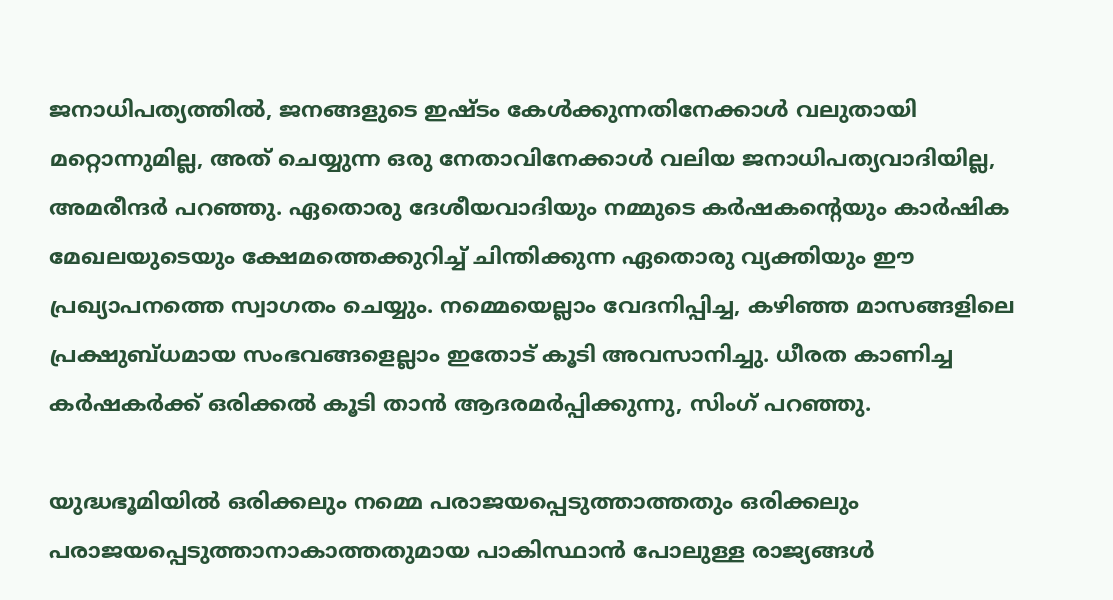ജനാധിപത്യത്തിൽ, ജനങ്ങളുടെ ഇഷ്ടം കേൾക്കുന്നതിനേക്കാൾ വലുതായി മറ്റൊന്നുമില്ല, അത് ചെയ്യുന്ന ഒരു നേതാവിനേക്കാൾ വലിയ ജനാധിപത്യവാദിയില്ല, അമരീന്ദർ പറഞ്ഞു. ഏതൊരു ദേശീയവാദിയും നമ്മുടെ കർഷകന്റെയും കാർഷിക മേഖലയുടെയും ക്ഷേമത്തെക്കുറിച്ച് ചിന്തിക്കുന്ന ഏതൊരു വ്യക്തിയും ഈ പ്രഖ്യാപനത്തെ സ്വാഗതം ചെയ്യും. നമ്മെയെല്ലാം വേദനിപ്പിച്ച, കഴിഞ്ഞ മാസങ്ങളിലെ പ്രക്ഷുബ്ധമായ സംഭവങ്ങളെല്ലാം ഇതോട് കൂടി അവസാനിച്ചു. ധീരത കാണിച്ച കർഷകർക്ക് ഒരിക്കൽ കൂടി താൻ ആദരമർപ്പിക്കുന്നു, സിംഗ് പറഞ്ഞു.

യുദ്ധഭൂമിയിൽ ഒരിക്കലും നമ്മെ പരാജയപ്പെടുത്താത്തതും ഒരിക്കലും പരാജയപ്പെടുത്താനാകാത്തതുമായ പാകിസ്ഥാൻ പോലുള്ള രാജ്യങ്ങൾ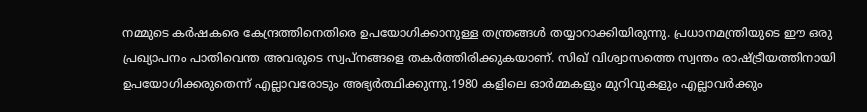നമ്മുടെ കർഷകരെ കേന്ദ്രത്തിനെതിരെ ഉപയോഗിക്കാനുള്ള തന്ത്രങ്ങൾ തയ്യാറാക്കിയിരുന്നു. പ്രധാനമന്ത്രിയുടെ ഈ ഒരു പ്രഖ്യാപനം പാതിവെന്ത അവരുടെ സ്വപ്‌നങ്ങളെ തകർത്തിരിക്കുകയാണ്. സിഖ് വിശ്വാസത്തെ സ്വന്തം രാഷ്ട്രീയത്തിനായി ഉപയോഗിക്കരുതെന്ന് എല്ലാവരോടും അഭ്യര്‍ത്ഥിക്കുന്നു.1980 കളിലെ ഓര്‍മ്മകളും മുറിവുകളും എല്ലാവര്‍ക്കും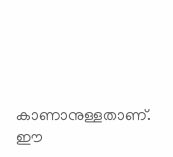കാണാനുള്ളതാണ്. ഈ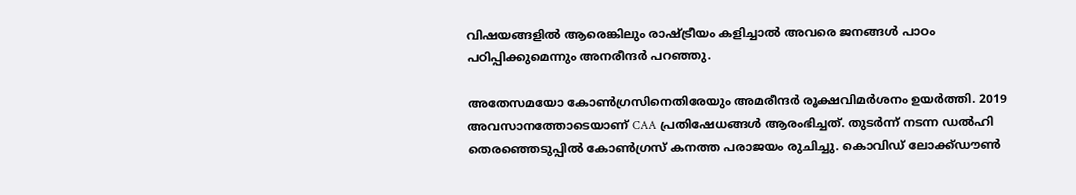വിഷയങ്ങളില്‍ ആരെങ്കിലും രാഷ്ട്രീയം കളിച്ചാല്‍ അവരെ ജനങ്ങള്‍ പാഠം പഠിപ്പിക്കുമെന്നും അനരീന്ദർ പറഞ്ഞു.

അതേസമയോ കോൺഗ്രസിനെതിരേയും അമരീന്ദർ രൂക്ഷവിമർശനം ഉയർത്തി. 2019 അവസാനത്തോടെയാണ് CAA പ്രതിഷേധങ്ങൾ ആരംഭിച്ചത്. തുടർന്ന് നടന്ന ഡൽഹി തെരഞ്ഞെടുപ്പിൽ കോൺഗ്രസ് കനത്ത പരാജയം രുചിച്ചു. കൊവിഡ് ലോക്ക്ഡൗൺ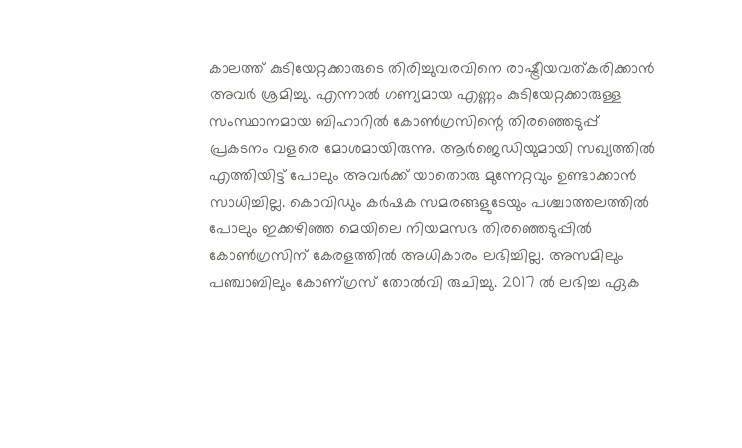കാലത്ത് കുടിയേറ്റക്കാരുടെ തിരിച്ചുവരവിനെ രാഷ്ട്രീയവത്കരിക്കാൻ അവർ ശ്രമിച്ചു. എന്നാൽ ഗണ്യമായ എണ്ണം കുടിയേറ്റക്കാരുള്ള സംസ്ഥാനമായ ബിഹാറിൽ കോൺഗ്രസിന്റെ തിരഞ്ഞെടുപ്പ് പ്രകടനം വളരെ മോശമായിരുന്നു. ആർജെഡിയുമായി സഖ്യത്തിൽ എത്തിയിട്ട് പോലും അവർക്ക് യാതൊരു മുന്നേറ്റവും ഉണ്ടാക്കാൻ സാധിച്ചില്ല. കൊവിഡും കർഷക സമരങ്ങളുടേയും പശ്ചാത്തലത്തിൽ പോലും ഇക്കഴിഞ്ഞ മെയിലെ നിയമസഭ തിരഞ്ഞെടുപ്പിൽ കോൺഗ്രസിന് കേരളത്തിൽ അധികാരം ലഭിച്ചില്ല. അസമിലും പഞ്ചാബിലും കോണ്‌ഗ്രസ് തോൽവി രുചിച്ചു. 2017 ൽ ലഭിച്ച ഏക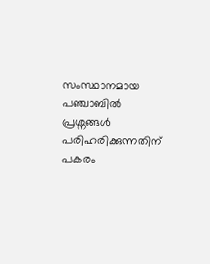സംസ്ഥാനമായ പഞ്ചാബിൽ പ്രശ്നങ്ങൾ പരിഹരിക്കുന്നതിന് പകരം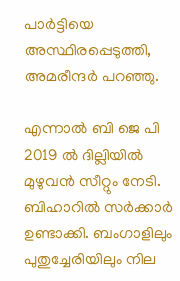പാർട്ടിയെ അസ്ഥിരപ്പെടുത്തി, അമരീന്ദർ പറഞ്ഞു.

എന്നാൽ ബി ജെ പി 2019 ൽ ദില്ലിയിൽ മുഴുവൻ സീറ്റും നേടി. ബിഹാറിൽ സർക്കാർ ഉണ്ടാക്കി. ബംഗാളിലും പുതുച്ചേരിയിലും നില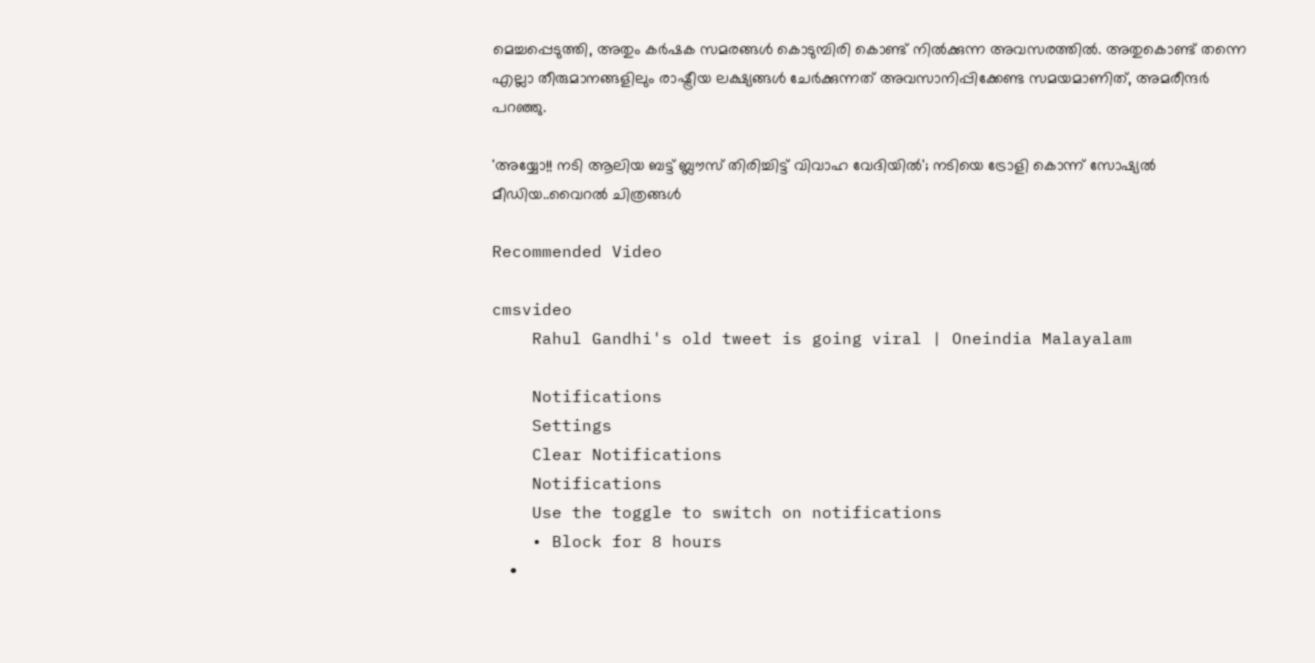മെച്ചപ്പെടുത്തി, അതും കർഷക സമരങ്ങൾ കൊടുമ്പിരി കൊണ്ട് നിൽക്കുന്ന അവസരത്തിൽ. അതുകൊണ്ട് തന്നെ എല്ലാ തീരുമാനങ്ങളിലും രാഷ്ട്രീയ ലക്ഷ്യങ്ങൾ ചേർക്കുന്നത് അവസാനിപ്പിക്കേണ്ട സമയമാണിത്, അമരീന്ദർ പറഞ്ഞു.

'അയ്യോ!! നടി ആലിയ ബട്ട് ബ്ലൗസ് തിരിച്ചിട്ട് വിവാഹ വേദിയിൽ'; നടിയെ ട്രോളി കൊന്ന് സോഷ്യൽ മീഡിയ..വൈറൽ ചിത്രങ്ങൾ

Recommended Video

cmsvideo
    Rahul Gandhi's old tweet is going viral | Oneindia Malayalam

    Notifications
    Settings
    Clear Notifications
    Notifications
    Use the toggle to switch on notifications
    • Block for 8 hours
    •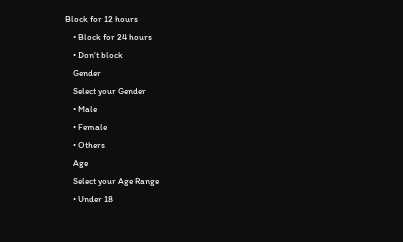Block for 12 hours
    • Block for 24 hours
    • Don't block
    Gender
    Select your Gender
    • Male
    • Female
    • Others
    Age
    Select your Age Range
    • Under 18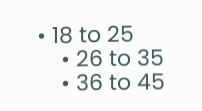• 18 to 25
    • 26 to 35
    • 36 to 45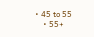• 45 to 55
    • 55+